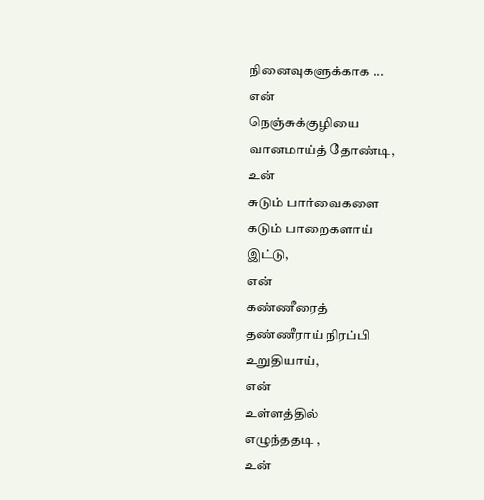நினைவுகளுக்காக ...
என்
நெஞ்சுக்குழியை
வானமாய்த் தோண்டி,
உன்
சுடும் பார்வைகளை
கடும் பாறைகளாய்
இட்டு,
என்
கண்ணீரைத்
தண்ணீராய் நிரப்பி
உறுதியாய்,
என்
உள்ளத்தில்
எழுந்ததடி ,
உன்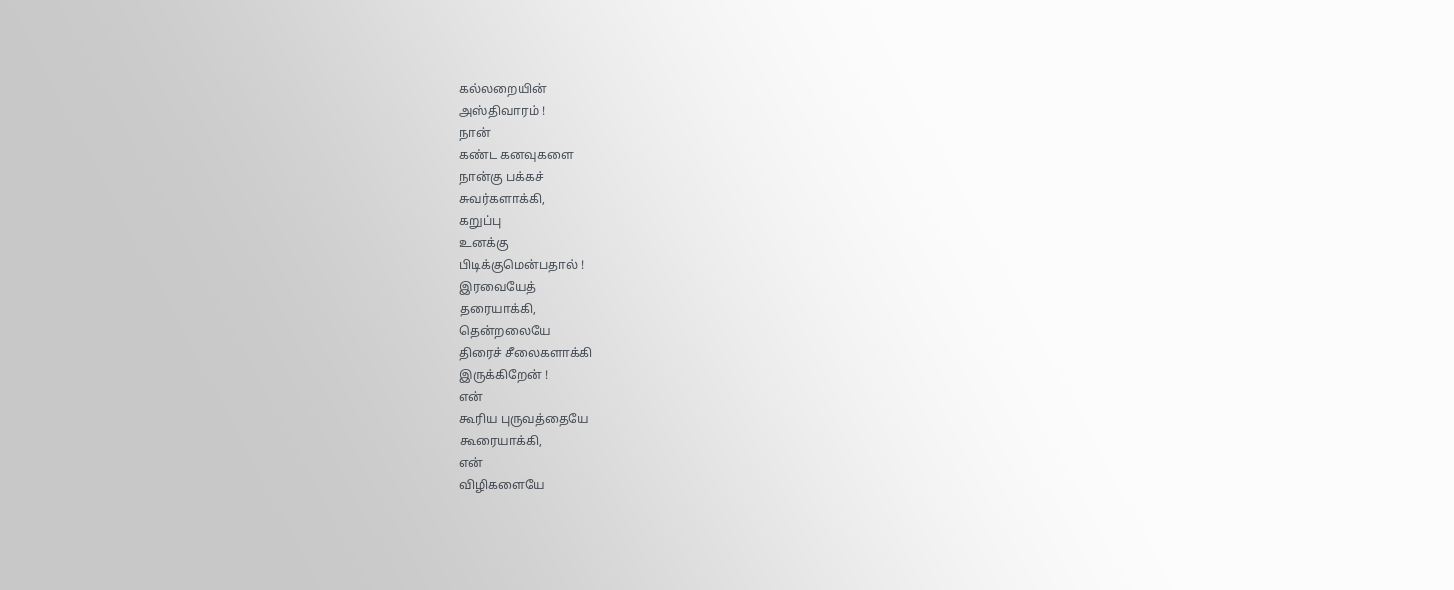கல்லறையின்
அஸ்திவாரம் !
நான்
கண்ட கனவுகளை
நான்கு பக்கச்
சுவர்களாக்கி,
கறுப்பு
உனக்கு
பிடிக்குமென்பதால் !
இரவையேத்
தரையாக்கி,
தென்றலையே
திரைச் சீலைகளாக்கி
இருக்கிறேன் !
என்
கூரிய புருவத்தையே
கூரையாக்கி,
என்
விழிகளையே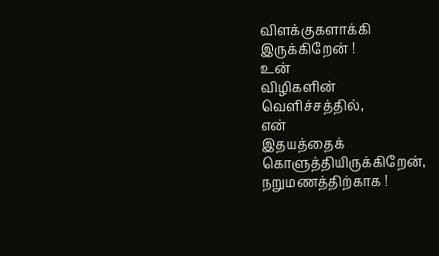விளக்குகளாக்கி
இருக்கிறேன் !
உன்
விழிகளின்
வெளிச்சத்தில்,
என்
இதயத்தைக்
கொளுத்தியிருக்கிறேன்,
நறுமணத்திற்காக !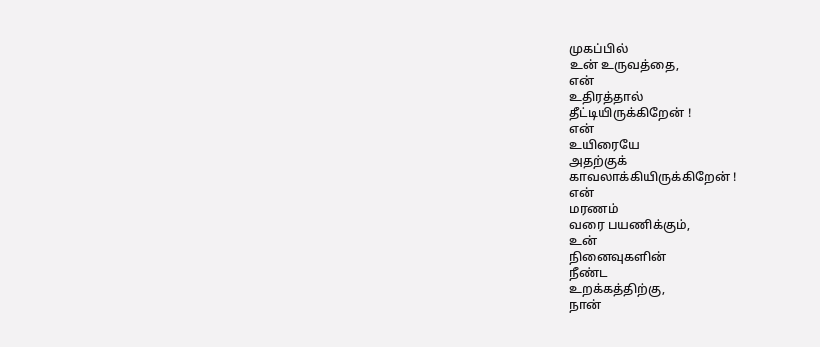முகப்பில்
உன் உருவத்தை,
என்
உதிரத்தால்
தீட்டியிருக்கிறேன் !
என்
உயிரையே
அதற்குக்
காவலாக்கியிருக்கிறேன் !
என்
மரணம்
வரை பயணிக்கும்,
உன்
நினைவுகளின்
நீண்ட
உறக்கத்திற்கு,
நான்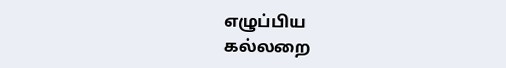எழுப்பிய
கல்லறை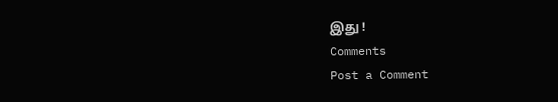இது !
Comments
Post a Comment